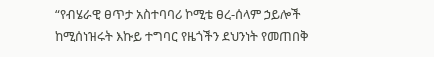“የብሄራዊ ፀጥታ አስተባባሪ ኮሚቴ ፀረ-ሰላም ኃይሎች ከሚሰነዝሩት እኩይ ተግባር የዜጎችን ደህንነት የመጠበቅ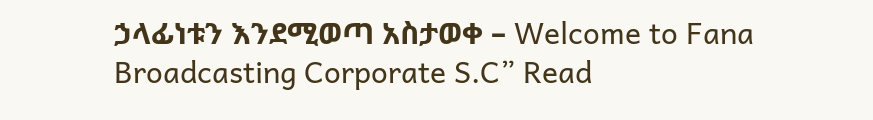ኃላፊነቱን እንደሚወጣ አስታወቀ – Welcome to Fana Broadcasting Corporate S.C” Read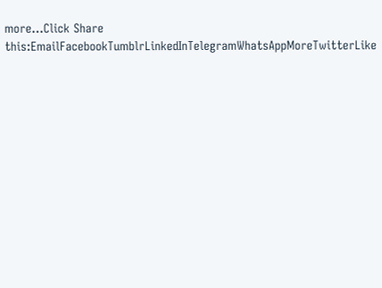more...Click Share this:EmailFacebookTumblrLinkedInTelegramWhatsAppMoreTwitterLike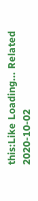this:Like Loading... Related 2020-10-02